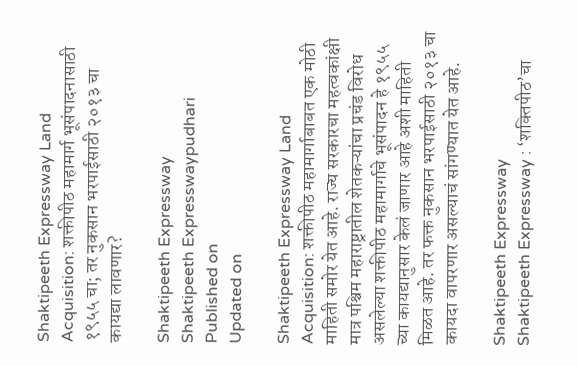Shaktipeeth Expressway Land Acquisition: शक्तीपीठ महामार्ग भूसंपादनासाठी १९५५ चा; तर नुकसान भरपाईसाठी २०१३ चा कायद्या लावणार?

Shaktipeeth Expressway
Shaktipeeth Expresswaypudhari
Published on
Updated on

Shaktipeeth Expressway Land Acquisition: शक्तीपीठ महामार्गाबाबत एक मोठी माहिती समोर येत आहे. राज्य सरकारचा महत्वकांक्षी मात्र पश्चिम महाराष्ट्रातील शेतकऱ्यांचा प्रचंड विरोध असलेल्या शक्तीपीठ महामार्गाचे भूसंपादन हे १९५५ च्या कायद्यानुसार केलं जाणार आहे अशी माहिती मिळत आहे. तर फक्त नुकसान भरपाईसाठी २०१३ चा कायदा वापरणार असल्याचं सांगण्यात येत आहे.

Shaktipeeth Expressway
Shaktipeeth Expressway : ‘शक्‍तिपीठ’चा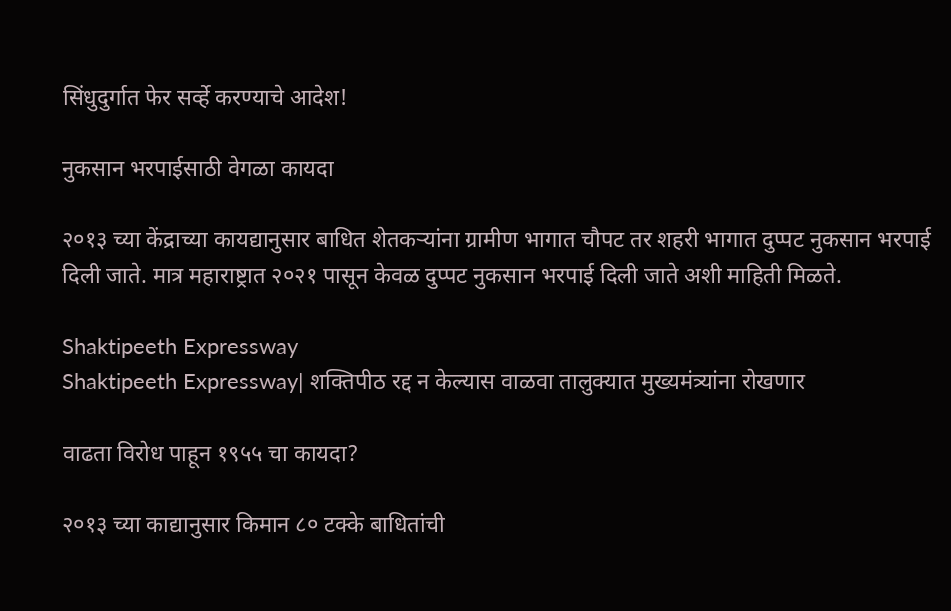सिंधुदुर्गात फेर सर्व्हे करण्याचे आदेश!

नुकसान भरपाईसाठी वेगळा कायदा

२०१३ च्या केंद्राच्या कायद्यानुसार बाधित शेतकऱ्यांना ग्रामीण भागात चौपट तर शहरी भागात दुप्पट नुकसान भरपाई दिली जाते. मात्र महाराष्ट्रात २०२१ पासून केवळ दुप्पट नुकसान भरपाई दिली जाते अशी माहिती मिळते.

Shaktipeeth Expressway
Shaktipeeth Expressway| शक्तिपीठ रद्द न केल्यास वाळवा तालुक्यात मुख्यमंत्र्यांना रोखणार

वाढता विरोध पाहून १९५५ चा कायदा?

२०१३ च्या काद्यानुसार किमान ८० टक्के बाधितांची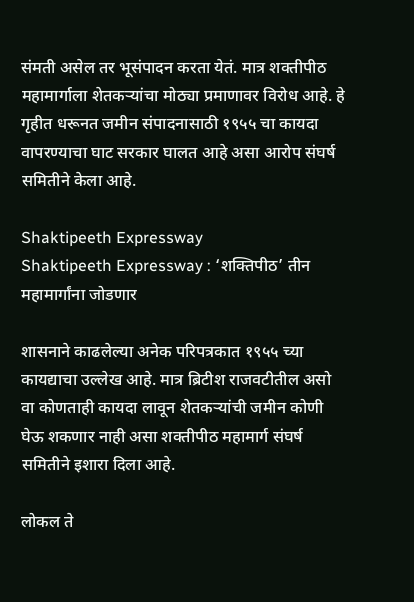संमती असेल तर भूसंपादन करता येतं. मात्र शक्तीपीठ महामार्गाला शेतकऱ्यांचा मोठ्या प्रमाणावर विरोध आहे. हे गृहीत धरूनत जमीन संपादनासाठी १९५५ चा कायदा वापरण्याचा घाट सरकार घालत आहे असा आरोप संघर्ष समितीने केला आहे.

Shaktipeeth Expressway
Shaktipeeth Expressway : ‘शक्तिपीठ’ तीन महामार्गांना जोडणार

शासनाने काढलेल्या अनेक परिपत्रकात १९५५ च्या कायद्याचा उल्लेख आहे. मात्र ब्रिटीश राजवटीतील असो वा कोणताही कायदा लावून शेतकऱ्यांची जमीन कोणी घेऊ शकणार नाही असा शक्तीपीठ महामार्ग संघर्ष समितीने इशारा दिला आहे.

लोकल ते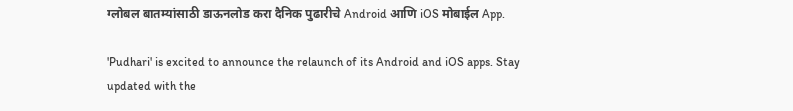ग्लोबल बातम्यांसाठी डाऊनलोड करा दैनिक पुढारीचे Android आणि iOS मोबाईल App.

'Pudhari' is excited to announce the relaunch of its Android and iOS apps. Stay updated with the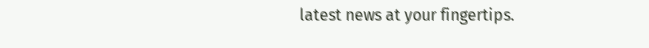latest news at your fingertips.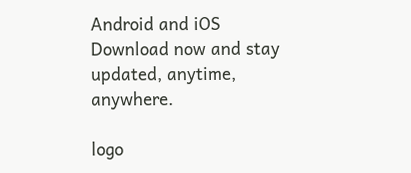Android and iOS Download now and stay updated, anytime, anywhere.

logo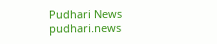Pudhari News
pudhari.news